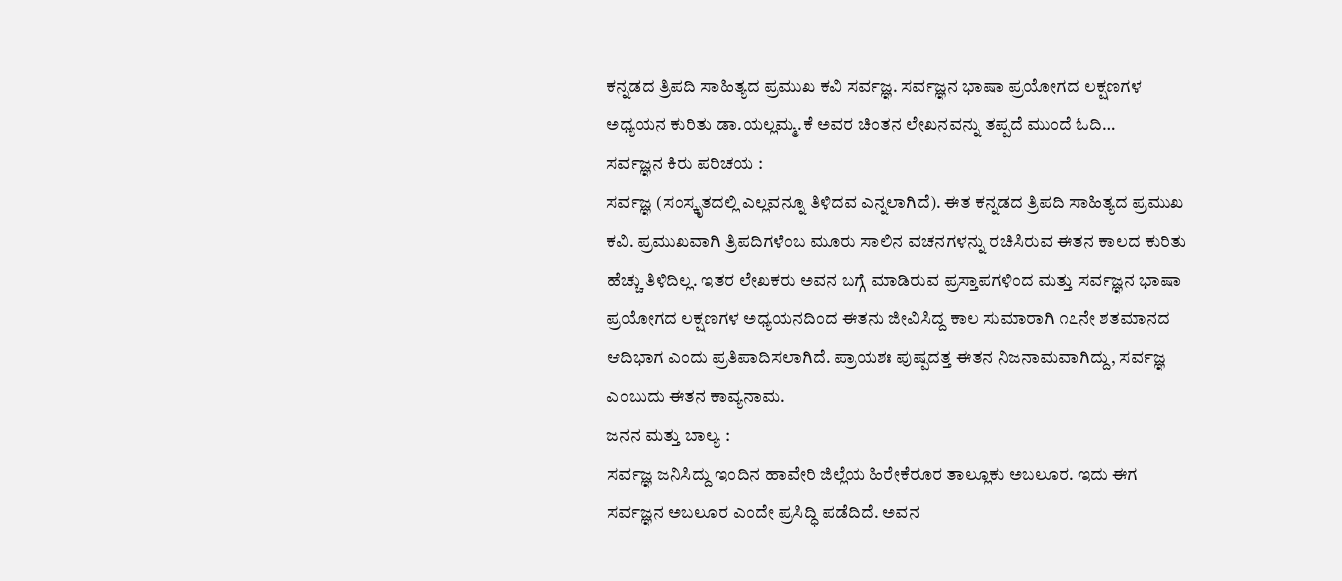ಕನ್ನಡದ ತ್ರಿಪದಿ ಸಾಹಿತ್ಯದ ಪ್ರಮುಖ ಕವಿ ಸರ್ವಜ್ಞ. ಸರ್ವಜ್ಞನ ಭಾಷಾ ಪ್ರಯೋಗದ ಲಕ್ಷಣಗಳ ಅಧ್ಯಯನ ಕುರಿತು ಡಾ.ಯಲ್ಲಮ್ಮ.ಕೆ ಅವರ ಚಿಂತನ ಲೇಖನವನ್ನು ತಪ್ಪದೆ ಮುಂದೆ ಓದಿ…
ಸರ್ವಜ್ಞನ ಕಿರು ಪರಿಚಯ :
ಸರ್ವಜ್ಞ (ಸಂಸ್ಕೃತದಲ್ಲಿ ಎಲ್ಲವನ್ನೂ ತಿಳಿದವ ಎನ್ನಲಾಗಿದೆ). ಈತ ಕನ್ನಡದ ತ್ರಿಪದಿ ಸಾಹಿತ್ಯದ ಪ್ರಮುಖ ಕವಿ. ಪ್ರಮುಖವಾಗಿ ತ್ರಿಪದಿಗಳೆಂಬ ಮೂರು ಸಾಲಿನ ವಚನಗಳನ್ನು ರಚಿಸಿರುವ ಈತನ ಕಾಲದ ಕುರಿತು ಹೆಚ್ಚು ತಿಳಿದಿಲ್ಲ. ಇತರ ಲೇಖಕರು ಅವನ ಬಗ್ಗೆ ಮಾಡಿರುವ ಪ್ರಸ್ತಾಪಗಳಿಂದ ಮತ್ತು ಸರ್ವಜ್ಞನ ಭಾಷಾ ಪ್ರಯೋಗದ ಲಕ್ಷಣಗಳ ಅಧ್ಯಯನದಿಂದ ಈತನು ಜೀವಿಸಿದ್ದ ಕಾಲ ಸುಮಾರಾಗಿ ೧೭ನೇ ಶತಮಾನದ ಆದಿಭಾಗ ಎಂದು ಪ್ರತಿಪಾದಿಸಲಾಗಿದೆ. ಪ್ರಾಯಶಃ ಪುಷ್ಪದತ್ತ ಈತನ ನಿಜನಾಮವಾಗಿದ್ದು, ಸರ್ವಜ್ಞ ಎಂಬುದು ಈತನ ಕಾವ್ಯನಾಮ.
ಜನನ ಮತ್ತು ಬಾಲ್ಯ :
ಸರ್ವಜ್ಞ ಜನಿಸಿದ್ದು ಇಂದಿನ ಹಾವೇರಿ ಜಿಲ್ಲೆಯ ಹಿರೇಕೆರೂರ ತಾಲ್ಲೂಕು ಅಬಲೂರ. ಇದು ಈಗ ಸರ್ವಜ್ಞನ ಅಬಲೂರ ಎಂದೇ ಪ್ರಸಿದ್ಧಿ ಪಡೆದಿದೆ. ಅವನ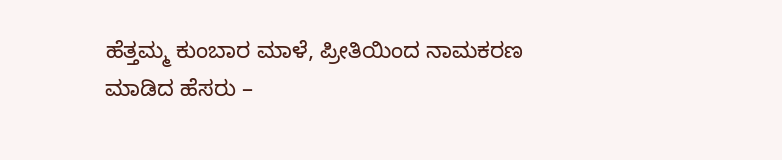ಹೆತ್ತಮ್ಮ ಕುಂಬಾರ ಮಾಳೆ, ಪ್ರೀತಿಯಿಂದ ನಾಮಕರಣ ಮಾಡಿದ ಹೆಸರು –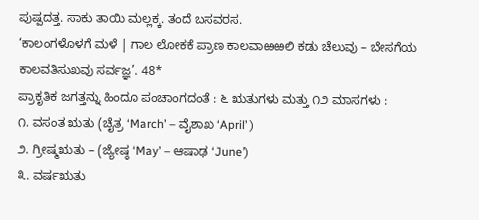ಪುಷ್ಪದತ್ತ. ಸಾಕು ತಾಯಿ ಮಲ್ಲಕ್ಕ. ತಂದೆ ಬಸವರಸ.
‘ಕಾಲಂಗಳೊಳಗೆ ಮಳೆ | ಗಾಲ ಲೋಕಕೆ ಪ್ರಾಣ ಕಾಲವಾಱಱಲಿ ಕಡು ಚೆಲುವು – ಬೇಸಗೆಯ ಕಾಲವತಿಸುಖವು ಸರ್ವಜ್ಞ’. 48*
ಪ್ರಾಕೃತಿಕ ಜಗತ್ತನ್ನು ಹಿಂದೂ ಪಂಚಾಂಗದಂತೆ : ೬ ಋತುಗಳು ಮತ್ತು ೧೨ ಮಾಸಗಳು :
೧. ವಸಂತ ಋತು (ಚೈತ್ರ ‘March’ – ವೈಶಾಖ ‘April’ )
೨. ಗ್ರೀಷ್ಮಋತು – (ಜ್ಯೇಷ್ಠ ‘May’ – ಆಷಾಢ ‘June’)
೩. ವರ್ಷಋತು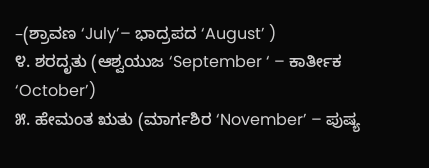–(ಶ್ರಾವಣ ‘July’– ಭಾದ್ರಪದ ‘August’ )
೪. ಶರದೃತು (ಆಶ್ವಯುಜ ‘September ‘ – ಕಾರ್ತೀಕ ‘October’)
೫. ಹೇಮಂತ ಋತು (ಮಾರ್ಗಶಿರ ‘November’ – ಪುಷ್ಯ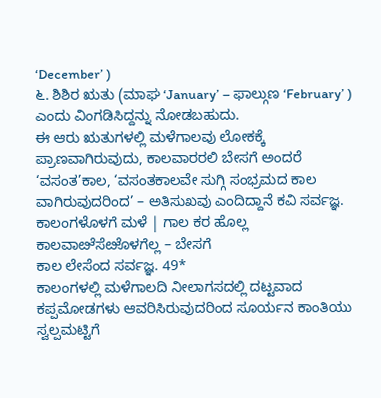‘December’ )
೬. ಶಿಶಿರ ಋತು (ಮಾಘ ‘January’ – ಫಾಲ್ಗುಣ ‘February’ ) ಎಂದು ವಿಂಗಡಿಸಿದ್ದನ್ನು ನೋಡಬಹುದು.
ಈ ಆರು ಋತುಗಳಲ್ಲಿ ಮಳೆಗಾಲವು ಲೋಕಕ್ಕೆ ಪ್ರಾಣವಾಗಿರುವುದು, ಕಾಲವಾರರಲಿ ಬೇಸಗೆ ಅಂದರೆ ‘ವಸಂತ’ಕಾಲ, ‘ವಸಂತಕಾಲವೇ ಸುಗ್ಗಿ ಸಂಭ್ರಮದ ಕಾಲ ವಾಗಿರುವುದರಿಂದ’ – ಅತಿಸುಖವು ಎಂದಿದ್ದಾನೆ ಕವಿ ಸರ್ವಜ್ಞ.
ಕಾಲಂಗಳೊಳಗೆ ಮಳೆ | ಗಾಲ ಕರ ಹೊಲ್ಲ
ಕಾಲವಾೞೆಸೆೞೊಳಗೆಲ್ಲ – ಬೇಸಗೆ
ಕಾಲ ಲೇಸೆಂದ ಸರ್ವಜ್ಞ. 49*
ಕಾಲಂಗಳಲ್ಲಿ ಮಳೆಗಾಲದಿ ನೀಲಾಗಸದಲ್ಲಿ ದಟ್ಟವಾದ ಕಪ್ಪಮೋಡಗಳು ಆವರಿಸಿರುವುದರಿಂದ ಸೂರ್ಯನ ಕಾಂತಿಯು ಸ್ವಲ್ಪಮಟ್ಟಿಗೆ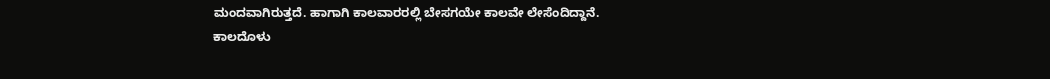ಮಂದವಾಗಿರುತ್ತದೆ. ಹಾಗಾಗಿ ಕಾಲವಾರರಲ್ಲಿ ಬೇಸಗಯೇ ಕಾಲವೇ ಲೇಸೆಂದಿದ್ದಾನೆ.
ಕಾಲದೊಳು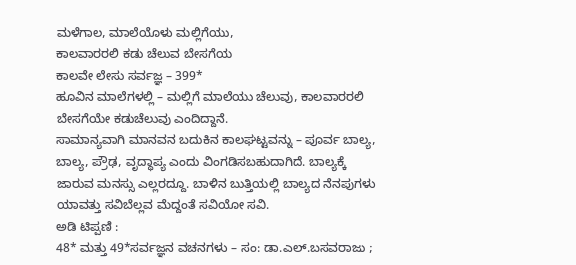ಮಳೆಗಾಲ, ಮಾಲೆಯೊಳು ಮಲ್ಲಿಗೆಯು,
ಕಾಲವಾರರಲಿ ಕಡು ಚೆಲುವ ಬೇಸಗೆಯ
ಕಾಲವೇ ಲೇಸು ಸರ್ವಜ್ಞ – 399*
ಹೂವಿನ ಮಾಲೆಗಳಲ್ಲಿ – ಮಲ್ಲಿಗೆ ಮಾಲೆಯು ಚೆಲುವು, ಕಾಲವಾರರಲಿ ಬೇಸಗೆಯೇ ಕಡುಚೆಲುವು ಎಂದಿದ್ದಾನೆ.
ಸಾಮಾನ್ಯವಾಗಿ ಮಾನವನ ಬದುಕಿನ ಕಾಲಘಟ್ಟವನ್ನು – ಪೂರ್ವ ಬಾಲ್ಯ, ಬಾಲ್ಯ, ಪ್ರೌಢ, ವೃದ್ಧಾಪ್ಯ ಎಂದು ವಿಂಗಡಿಸಬಹುದಾಗಿದೆ. ಬಾಲ್ಯಕ್ಕೆ ಜಾರುವ ಮನಸ್ಸು ಎಲ್ಲರದ್ದೂ. ಬಾಳಿನ ಬುತ್ತಿಯಲ್ಲಿ ಬಾಲ್ಯದ ನೆನಪುಗಳು ಯಾವತ್ತು ಸವಿಬೆಲ್ಲವ ಮೆದ್ದಂತೆ ಸವಿಯೋ ಸವಿ.
ಅಡಿ ಟಿಪ್ಪಣಿ :
48* ಮತ್ತು 49*ಸರ್ವಜ್ಞನ ವಚನಗಳು – ಸಂ: ಡಾ.ಎಲ್.ಬಸವರಾಜು ;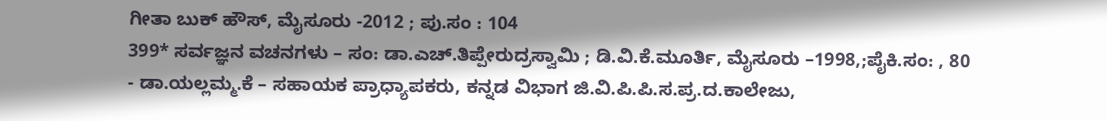ಗೀತಾ ಬುಕ್ ಹೌಸ್, ಮೈಸೂರು -2012 ; ಪು.ಸಂ : 104
399* ಸರ್ವಜ್ಞನ ವಚನಗಳು – ಸಂ: ಡಾ.ಎಚ್.ತಿಪ್ಪೇರುದ್ರಸ್ವಾಮಿ ; ಡಿ.ವಿ.ಕೆ.ಮೂರ್ತಿ, ಮೈಸೂರು –1998,;ಪೈಕಿ.ಸಂ: , 80
- ಡಾ.ಯಲ್ಲಮ್ಮ.ಕೆ – ಸಹಾಯಕ ಪ್ರಾಧ್ಯಾಪಕರು, ಕನ್ನಡ ವಿಭಾಗ ಜಿ.ವಿ.ಪಿ.ಪಿ.ಸ.ಪ್ರ.ದ.ಕಾಲೇಜು,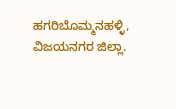ಹಗರಿಬೊಮ್ಮನಹಳ್ಳಿ, ವಿಜಯನಗರ ಜಿಲ್ಲಾ.